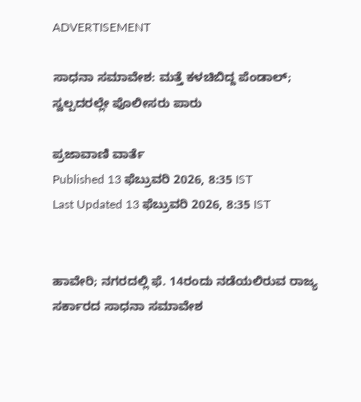ADVERTISEMENT

ಸಾಧನಾ ಸಮಾವೇಶ: ಮತ್ತೆ ಕಳಚಿಬಿದ್ದ ಪೆಂಡಾಲ್; ಸ್ವಲ್ಪದರಲ್ಲೇ ಪೊಲೀಸರು ಪಾರು

ಪ್ರಜಾವಾಣಿ ವಾರ್ತೆ
Published 13 ಫೆಬ್ರುವರಿ 2026, 8:35 IST
Last Updated 13 ಫೆಬ್ರುವರಿ 2026, 8:35 IST


ಹಾವೇರಿ; ನಗರದಲ್ಲಿ ಫೆ. 14ರಂದು ನಡೆಯಲಿರುವ ರಾಜ್ಯ ಸರ್ಕಾರದ ಸಾಧನಾ ಸಮಾವೇಶ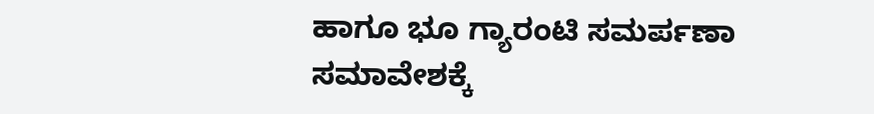ಹಾಗೂ ಭೂ ಗ್ಯಾರಂಟಿ ಸಮರ್ಪಣಾ ಸಮಾವೇಶಕ್ಕೆ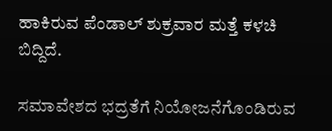ಹಾಕಿರುವ ಪೆಂಡಾಲ್ ಶುಕ್ರವಾರ ಮತ್ತೆ ಕಳಚಿ ಬಿದ್ದಿದೆ.

ಸಮಾವೇಶದ ಭದ್ರತೆಗೆ ನಿಯೋಜನೆಗೊಂಡಿರುವ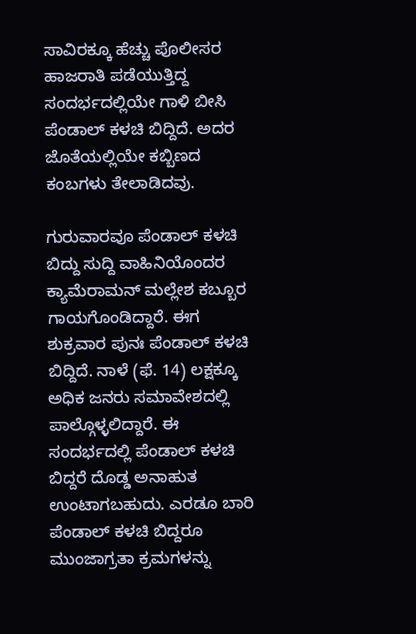ಸಾವಿರಕ್ಕೂ ಹೆಚ್ಚು ಪೊಲೀಸರ ಹಾಜರಾತಿ ಪಡೆಯುತ್ತಿದ್ದ ಸಂದರ್ಭದಲ್ಲಿಯೇ ಗಾಳಿ ಬೀಸಿ ಪೆಂಡಾಲ್ ಕಳಚಿ ಬಿದ್ದಿದೆ. ಅದರ ಜೊತೆಯಲ್ಲಿಯೇ ಕಬ್ಬಿಣದ ಕಂಬಗಳು ತೇಲಾಡಿದವು.

ಗುರುವಾರವೂ ಪೆಂಡಾಲ್ ಕಳಚಿ ಬಿದ್ದು ಸುದ್ದಿ ವಾಹಿನಿಯೊಂದರ ಕ್ಯಾಮೆರಾಮನ್ ಮಲ್ಲೇಶ ಕಬ್ಬೂರ ಗಾಯಗೊಂಡಿದ್ದಾರೆ. ಈಗ ಶುಕ್ರವಾರ ಪುನಃ ಪೆಂಡಾಲ್ ಕಳಚಿ ಬಿದ್ದಿದೆ. ನಾಳೆ (ಫೆ. 14) ಲಕ್ಷಕ್ಕೂ ಅಧಿಕ ಜನರು ಸಮಾವೇಶದಲ್ಲಿ ಪಾಲ್ಗೊಳ್ಳಲಿದ್ದಾರೆ. ಈ ಸಂದರ್ಭದಲ್ಲಿ ಪೆಂಡಾಲ್ ಕಳಚಿ ಬಿದ್ದರೆ ದೊಡ್ಡ ಅನಾಹುತ ಉಂಟಾಗಬಹುದು. ಎರಡೂ ಬಾರಿ ಪೆಂಡಾಲ್ ಕಳಚಿ ಬಿದ್ದರೂ ಮುಂಜಾಗ್ರತಾ ಕ್ರಮಗಳನ್ನು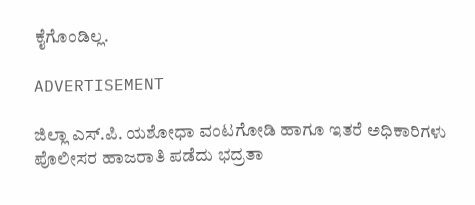ಕೈಗೊಂಡಿಲ್ಲ.

ADVERTISEMENT

ಜಿಲ್ಲಾ ಎಸ್.ಪಿ. ಯಶೋಧಾ ವಂಟಗೋಡಿ ಹಾಗೂ ಇತರೆ ಅಧಿಕಾರಿಗಳು ಪೊಲೀಸರ ಹಾಜರಾತಿ ಪಡೆದು ಭದ್ರತಾ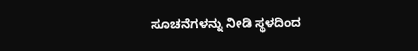ಸೂಚನೆಗಳನ್ನು ನೀಡಿ ಸ್ಥಳದಿಂದ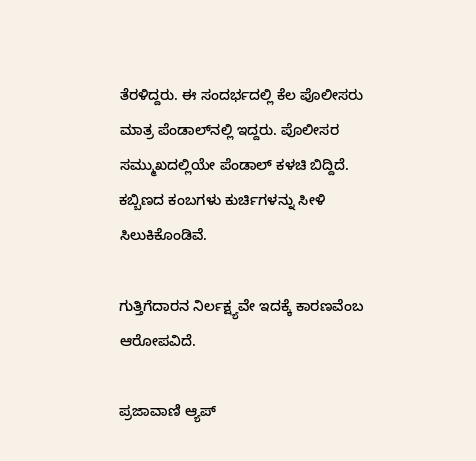ತೆರಳಿದ್ದರು. ಈ ಸಂದರ್ಭದಲ್ಲಿ ಕೆಲ ಪೊಲೀಸರು ಮಾತ್ರ ಪೆಂಡಾಲ್‌ನಲ್ಲಿ ಇದ್ದರು. ಪೊಲೀಸರ ಸಮ್ಮುಖದಲ್ಲಿಯೇ ಪೆಂಡಾಲ್ ಕಳಚಿ ಬಿದ್ದಿದೆ. ಕಬ್ಬಿಣದ ಕಂಬಗಳು ಕುರ್ಚಿಗಳನ್ನು ಸೀಳಿ ಸಿಲುಕಿಕೊಂಡಿವೆ.

ಗುತ್ತಿಗೆದಾರನ ನಿರ್ಲಕ್ಷ್ಯವೇ ಇದಕ್ಕೆ ಕಾರಣವೆಂಬ ಆರೋಪವಿದೆ‌.

ಪ್ರಜಾವಾಣಿ ಆ್ಯಪ್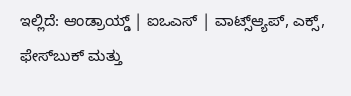ಇಲ್ಲಿದೆ: ಆಂಡ್ರಾಯ್ಡ್ | ಐಒಎಸ್ | ವಾಟ್ಸ್ಆ್ಯಪ್, ಎಕ್ಸ್, ಫೇಸ್‌ಬುಕ್ ಮತ್ತು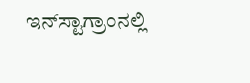ಇನ್‌ಸ್ಟಾಗ್ರಾಂನಲ್ಲಿ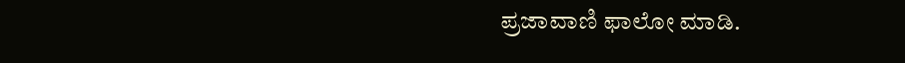ಪ್ರಜಾವಾಣಿ ಫಾಲೋ ಮಾಡಿ.